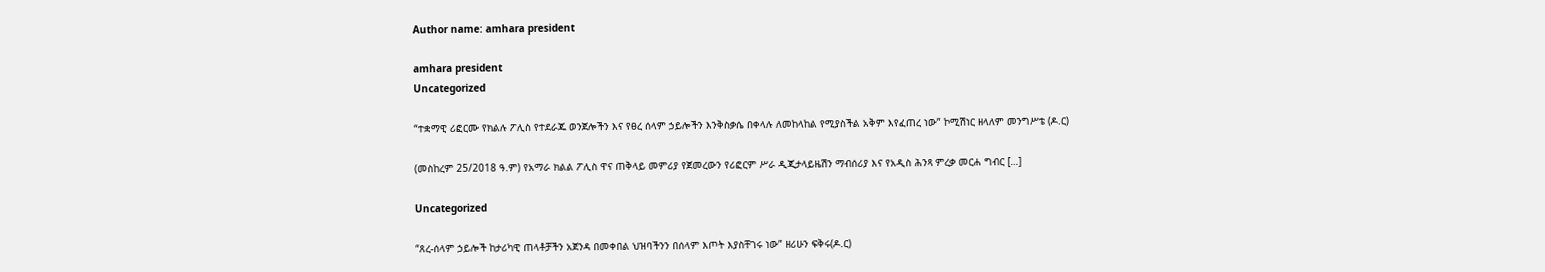Author name: amhara president

amhara president
Uncategorized

“ተቋማዊ ሪፎርሙ የክልሉ ፖሊስ የተደራጁ ወንጀሎችን እና የፀረ ሰላም ኃይሎችን እንቅስቃሴ በቀላሉ ለመከላከል የሚያስችል አቅም እየፈጠረ ነው” ኮሚሽነር ዘላለም መንግሥቴ (ዶ.ር)

(መስከረም 25/2018 ዓ.ም) የአማራ ክልል ፖሊስ ዋና ጠቅላይ መምሪያ የጀመረውን የሪፎርም ሥራ ዲጂታላይዜሽን ማብሰሪያ እና የአዲስ ሕንጻ ምረቃ መርሐ ግብር […]

Uncategorized

“ጸረ-ሰላም ኃይሎች ከታሪካዊ ጠላቶቻችን አጀንዳ በመቀበል ህዝባችንን በሰላም እጦት እያስቸገሩ ነው” ዘሪሁን ፍቅሩ(ዶ.ር)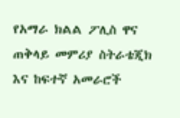የአማራ ክልል ፖሊስ ዋና ጠቅላይ መምሪያ ስትራቴጂክ እና ከፍተኛ አመራሮች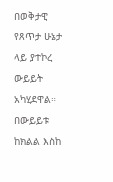በወቅታዊ የጸጥታ ሁኔታ ላይ ያተኮረ ውይይት አካሂደዋል። በውይይቱ ከክልል እስከ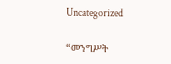Uncategorized

“መንግሥት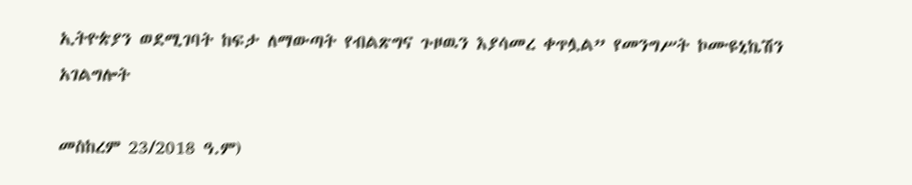ኢትዮጵያን ወደሚገባት ከፍታ ለማውጣት የብልጽግና ጉዞዉን እያሳመረ ቀጥሏል” የመንግሥት ኮሙዩኒኬሽን አገልግሎት

መስከረም 23/2018 ዓ.ም)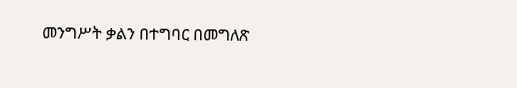መንግሥት ቃልን በተግባር በመግለጽ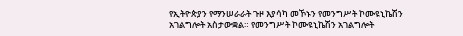የኢትዮጵያን የማንሠራራት ጉዞ እያሳካ መኾኑን የመንግሥት ኮሙዩኒኬሽን አገልግሎት አስታውቋል። የመንግሥት ኮሙዩኒኬሽን አገልግሎት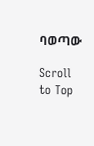ባወጣው

Scroll to Top